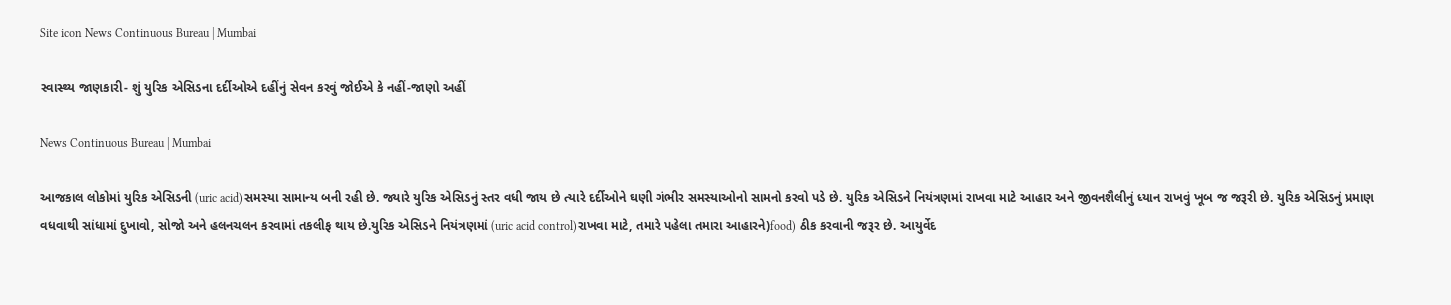Site icon News Continuous Bureau | Mumbai

સ્વાસ્થ્ય જાણકારી- શું યુરિક એસિડના દર્દીઓએ દહીંનું સેવન કરવું જોઈએ કે નહીં-જાણો અહીં

News Continuous Bureau | Mumbai

આજકાલ લોકોમાં યુરિક એસિડની (uric acid)સમસ્યા સામાન્ય બની રહી છે. જ્યારે યુરિક એસિડનું સ્તર વધી જાય છે ત્યારે દર્દીઓને ઘણી ગંભીર સમસ્યાઓનો સામનો કરવો પડે છે. યુરિક એસિડને નિયંત્રણમાં રાખવા માટે આહાર અને જીવનશૈલીનું ધ્યાન રાખવું ખૂબ જ જરૂરી છે. યુરિક એસિડનું પ્રમાણ વધવાથી સાંધામાં દુખાવો, સોજો અને હલનચલન કરવામાં તકલીફ થાય છે.યુરિક એસિડને નિયંત્રણમાં (uric acid control)રાખવા માટે, તમારે પહેલા તમારા આહારને)food) ઠીક કરવાની જરૂર છે. આયુર્વેદ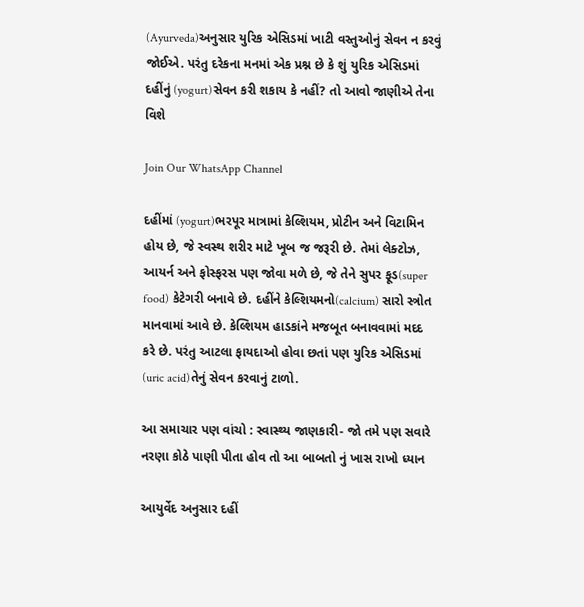(Ayurveda)અનુસાર યુરિક એસિડમાં ખાટી વસ્તુઓનું સેવન ન કરવું જોઈએ. પરંતુ દરેકના મનમાં એક પ્રશ્ન છે કે શું યુરિક એસિડમાં દહીંનું (yogurt)સેવન કરી શકાય કે નહીં? તો આવો જાણીએ તેના વિશે

Join Our WhatsApp Channel

દહીંમાં (yogurt)ભરપૂર માત્રામાં કેલ્શિયમ, પ્રોટીન અને વિટામિન હોય છે, જે સ્વસ્થ શરીર માટે ખૂબ જ જરૂરી છે. તેમાં લેક્ટોઝ, આયર્ન અને ફોસ્ફરસ પણ જોવા મળે છે, જે તેને સુપર ફૂડ(super food) કેટેગરી બનાવે છે. દહીંને કેલ્શિયમનો(calcium) સારો સ્ત્રોત માનવામાં આવે છે. કેલ્શિયમ હાડકાંને મજબૂત બનાવવામાં મદદ કરે છે. પરંતુ આટલા ફાયદાઓ હોવા છતાં પણ યુરિક એસિડમાં (uric acid)તેનું સેવન કરવાનું ટાળો.

આ સમાચાર પણ વાંચો : સ્વાસ્થ્ય જાણકારી- જો તમે પણ સવારે નરણા કોઠે પાણી પીતા હોવ તો આ બાબતો નું ખાસ રાખો ધ્યાન

આયુર્વેદ અનુસાર દહીં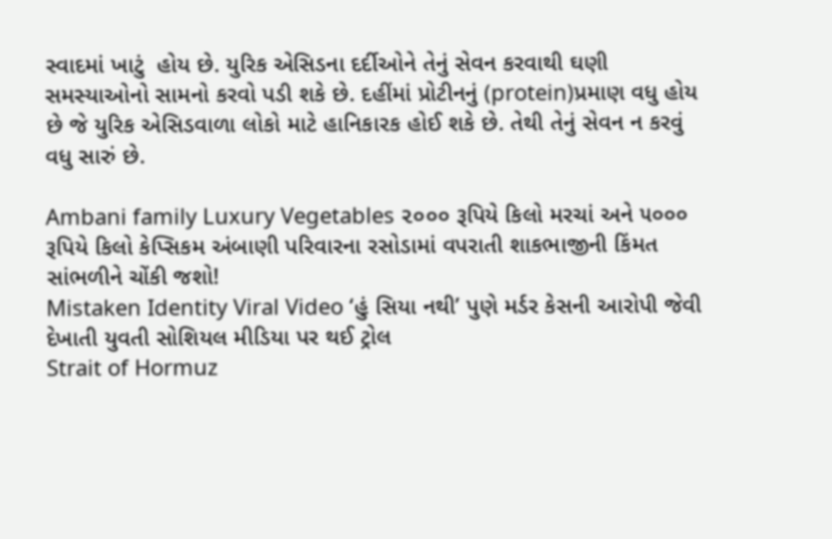સ્વાદમાં ખાટું  હોય છે. યુરિક એસિડના દર્દીઓને તેનું સેવન કરવાથી ઘણી સમસ્યાઓનો સામનો કરવો પડી શકે છે. દહીંમાં પ્રોટીનનું (protein)પ્રમાણ વધુ હોય છે જે યુરિક એસિડવાળા લોકો માટે હાનિકારક હોઈ શકે છે. તેથી તેનું સેવન ન કરવું વધુ સારું છે.

Ambani family Luxury Vegetables ૨૦૦૦ રૂપિયે કિલો મરચાં અને ૫૦૦૦ રૂપિયે કિલો કેપ્સિકમ અંબાણી પરિવારના રસોડામાં વપરાતી શાકભાજીની કિંમત સાંભળીને ચોંકી જશો!
Mistaken Identity Viral Video ‘હું સિયા નથી’ પુણે મર્ડર કેસની આરોપી જેવી દેખાતી યુવતી સોશિયલ મીડિયા પર થઈ ટ્રોલ
Strait of Hormuz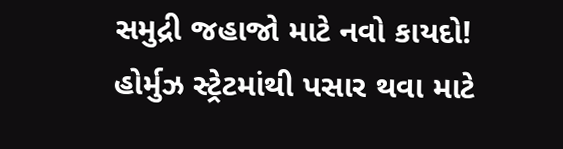સમુદ્રી જહાજો માટે નવો કાયદો! હોર્મુઝ સ્ટ્રેટમાંથી પસાર થવા માટે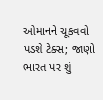ઓમાનને ચૂકવવો પડશે ટેક્સ; જાણો ભારત પર શું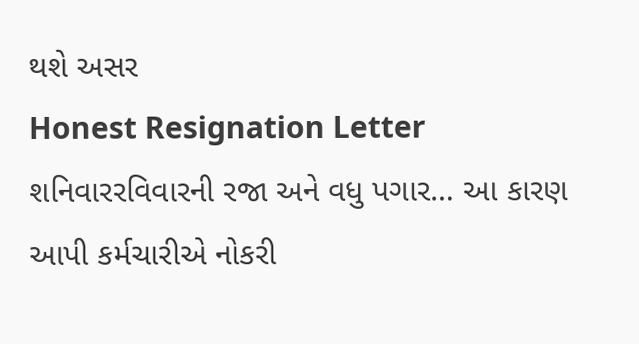થશે અસર
Honest Resignation Letter શનિવારરવિવારની રજા અને વધુ પગાર… આ કારણ આપી કર્મચારીએ નોકરી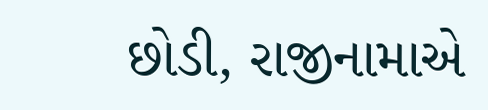છોડી, રાજીનામાએ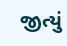જીત્યું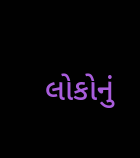લોકોનું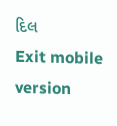દિલ
Exit mobile version